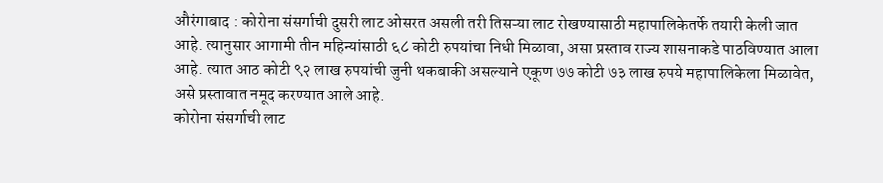औरंगाबाद : कोरोना संसर्गाची दुसरी लाट ओसरत असली तरी तिसऱ्या लाट रोखण्यासाठी महापालिकेतर्फे तयारी केली जात आहे. त्यानुसार आगामी तीन महिन्यांसाठी ६८ कोटी रुपयांचा निधी मिळावा, असा प्रस्ताव राज्य शासनाकडे पाठविण्यात आला आहे. त्यात आठ कोटी ९२ लाख रुपयांची जुनी थकबाकी असल्याने एकूण ७७ कोटी ७३ लाख रुपये महापालिकेला मिळावेत, असे प्रस्तावात नमूद करण्यात आले आहे.
कोरोना संसर्गाची लाट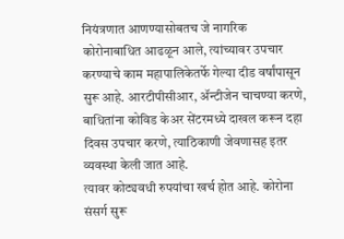नियंत्रणात आणण्यासोबतच जे नागरिक कोरोनाबाधित आढळून आले, त्यांच्यावर उपचार करण्याचे काम महापालिकेतर्फे गेल्या दीड वर्षांपासून सुरू आहे. आरटीपीसीआर, ॲन्टीजेन चाचण्या करणे, बाधितांना कोविड केअर सेंटरमध्ये दाखल करून दहा दिवस उपचार करणे, त्याठिकाणी जेवणासह इतर व्यवस्था केली जात आहे.
त्यावर कोट्यवधी रुपयांचा खर्च होत आहे. कोरोना संसर्ग सुरू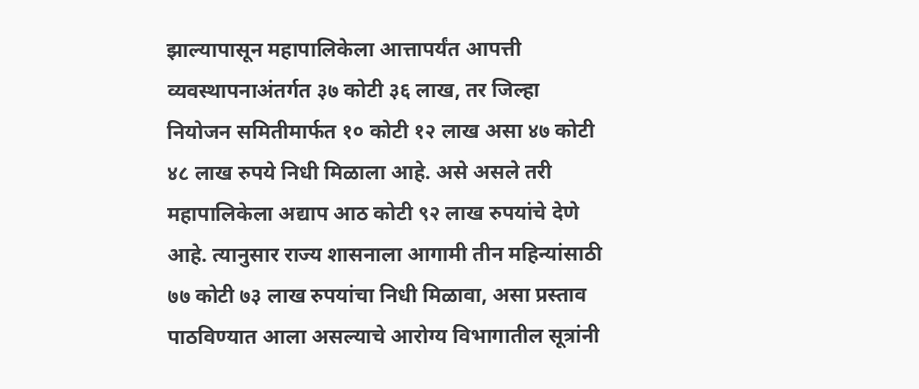झाल्यापासून महापालिकेला आत्तापर्यंत आपत्ती व्यवस्थापनाअंतर्गत ३७ कोटी ३६ लाख, तर जिल्हा नियोजन समितीमार्फत १० कोटी १२ लाख असा ४७ कोटी ४८ लाख रुपये निधी मिळाला आहे. असे असले तरी महापालिकेला अद्याप आठ कोटी ९२ लाख रुपयांचे देणे आहे. त्यानुसार राज्य शासनाला आगामी तीन महिन्यांसाठी ७७ कोटी ७३ लाख रुपयांचा निधी मिळावा, असा प्रस्ताव पाठविण्यात आला असल्याचे आरोग्य विभागातील सूत्रांनी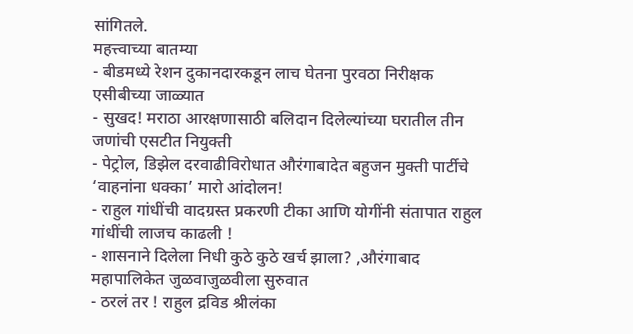सांगितले.
महत्त्वाच्या बातम्या
- बीडमध्ये रेशन दुकानदारकडून लाच घेतना पुरवठा निरीक्षक एसीबीच्या जाळ्यात
- सुखद! मराठा आरक्षणासाठी बलिदान दिलेल्यांच्या घरातील तीन जणांची एसटीत नियुक्ती
- पेट्रोल, डिझेल दरवाढीविरोधात औरंगाबादेत बहुजन मुक्ती पार्टीचे ‘वाहनांना धक्का’ मारो आंदोलन!
- राहुल गांधींची वादग्रस्त प्रकरणी टीका आणि योगींनी संतापात राहुल गांधींची लाजच काढली !
- शासनाने दिलेला निधी कुठे कुठे खर्च झाला? ,औरंगाबाद महापालिकेत जुळवाजुळवीला सुरुवात
- ठरलं तर ! राहुल द्रविड श्रीलंका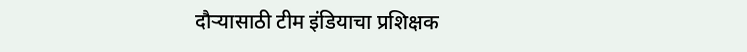दौऱ्यासाठी टीम इंडियाचा प्रशिक्षक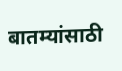बातम्यांसाठी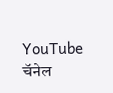YouTube चॅनेल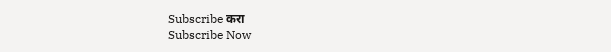Subscribe करा
Subscribe Now